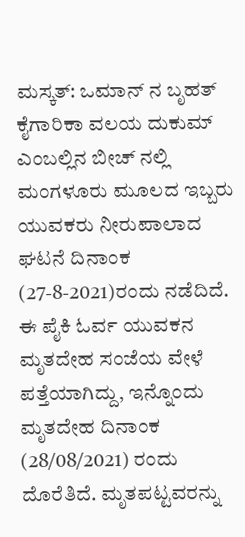ಮಸ್ಕತ್: ಒಮಾನ್ ನ ಬೃಹತ್ ಕೈಗಾರಿಕಾ ವಲಯ ದುಕುಮ್ ಎಂಬಲ್ಲಿನ ಬೀಚ್ ನಲ್ಲಿ ಮಂಗಳೂರು ಮೂಲದ ಇಬ್ಬರು ಯುವಕರು ನೀರುಪಾಲಾದ ಘಟನೆ ದಿನಾಂಕ (27-8-2021)ರಂದು ನಡೆದಿದೆ. ಈ ಪೈಕಿ ಓರ್ವ ಯುವಕನ ಮೃತದೇಹ ಸಂಜೆಯ ವೇಳೆ ಪತ್ತೆಯಾಗಿದ್ದು, ಇನ್ನೊಂದು ಮೃತದೇಹ ದಿನಾಂಕ (28/08/2021) ರಂದು ದೊರೆತಿದೆ. ಮೃತಪಟ್ಟವರನ್ನು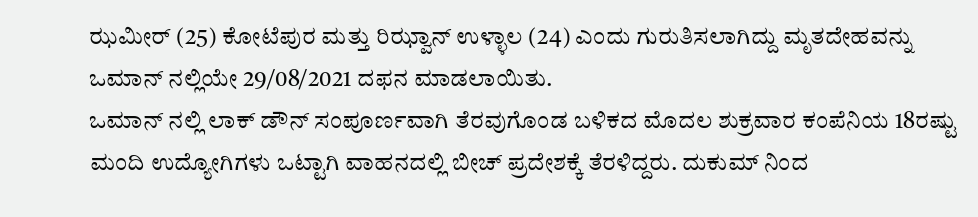ಝಮೀರ್ (25) ಕೋಟೆಪುರ ಮತ್ತು ರಿಝ್ವಾನ್ ಉಳ್ಳಾಲ (24) ಎಂದು ಗುರುತಿಸಲಾಗಿದ್ದು ಮೃತದೇಹವನ್ನು ಒಮಾನ್ ನಲ್ಲಿಯೇ 29/08/2021 ದಫನ ಮಾಡಲಾಯಿತು.
ಒಮಾನ್ ನಲ್ಲಿ ಲಾಕ್ ಡೌನ್ ಸಂಪೂರ್ಣವಾಗಿ ತೆರವುಗೊಂಡ ಬಳಿಕದ ಮೊದಲ ಶುಕ್ರವಾರ ಕಂಪೆನಿಯ 18ರಷ್ಟು ಮಂದಿ ಉದ್ಯೋಗಿಗಳು ಒಟ್ಟಾಗಿ ವಾಹನದಲ್ಲಿ ಬೀಚ್ ಪ್ರದೇಶಕ್ಕೆ ತೆರಳಿದ್ದರು. ದುಕುಮ್ ನಿಂದ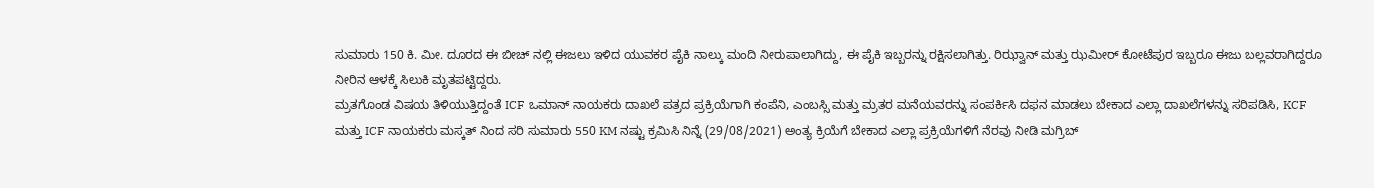ಸುಮಾರು 150 ಕಿ. ಮೀ. ದೂರದ ಈ ಬೀಚ್ ನಲ್ಲಿ ಈಜಲು ಇಳಿದ ಯುವಕರ ಪೈಕಿ ನಾಲ್ಕು ಮಂದಿ ನೀರುಪಾಲಾಗಿದ್ದು, ಈ ಪೈಕಿ ಇಬ್ಬರನ್ನು ರಕ್ಷಿಸಲಾಗಿತ್ತು. ರಿಝ್ವಾನ್ ಮತ್ತು ಝಮೀರ್ ಕೋಟೆಪುರ ಇಬ್ಬರೂ ಈಜು ಬಲ್ಲವರಾಗಿದ್ದರೂ ನೀರಿನ ಆಳಕ್ಕೆ ಸಿಲುಕಿ ಮೃತಪಟ್ಟಿದ್ದರು.
ಮ್ರತಗೊಂಡ ವಿಷಯ ತಿಳಿಯುತ್ತಿದ್ದಂತೆ ICF ಒಮಾನ್ ನಾಯಕರು ದಾಖಲೆ ಪತ್ರದ ಪ್ರಕ್ರಿಯೆಗಾಗಿ ಕಂಪೆನಿ, ಎಂಬಸ್ಸಿ ಮತ್ತು ಮ್ರತರ ಮನೆಯವರನ್ನು ಸಂಪರ್ಕಿಸಿ ದಫನ ಮಾಡಲು ಬೇಕಾದ ಎಲ್ಲಾ ದಾಖಲೆಗಳನ್ನು ಸರಿಪಡಿಸಿ, KCF ಮತ್ತು ICF ನಾಯಕರು ಮಸ್ಕತ್ ನಿಂದ ಸರಿ ಸುಮಾರು 550 KM ನಷ್ಟು ಕ್ರಮಿಸಿ ನಿನ್ನೆ (29/08/2021) ಅಂತ್ಯ ಕ್ರಿಯೆಗೆ ಬೇಕಾದ ಎಲ್ಲಾ ಪ್ರಕ್ರಿಯೆಗಳಿಗೆ ನೆರವು ನೀಡಿ ಮಗ್ರಿಬ್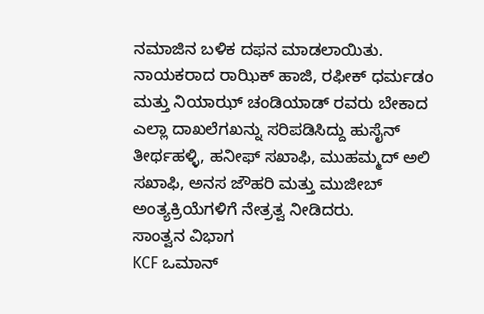ನಮಾಜಿನ ಬಳಿಕ ದಫನ ಮಾಡಲಾಯಿತು.
ನಾಯಕರಾದ ರಾಝಿಕ್ ಹಾಜಿ, ರಫೀಕ್ ಧರ್ಮಡಂ ಮತ್ತು ನಿಯಾಝ್ ಚಂಡಿಯಾಡ್ ರವರು ಬೇಕಾದ ಎಲ್ಲಾ ದಾಖಲೆಗಖನ್ನು ಸರಿಪಡಿಸಿದ್ದು ಹುಸೈನ್ ತೀರ್ಥಹಳ್ಳಿ, ಹನೀಫ್ ಸಖಾಫಿ, ಮುಹಮ್ಮದ್ ಅಲಿ ಸಖಾಫಿ, ಅನಸ ಜೌಹರಿ ಮತ್ತು ಮುಜೀಬ್ ಅಂತ್ಯಕ್ರಿಯೆಗಳಿಗೆ ನೇತ್ರತ್ವ ನೀಡಿದರು.
ಸಾಂತ್ವನ ವಿಭಾಗ
KCF ಒಮಾನ್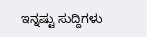ಇನ್ನಷ್ಟು ಸುದ್ದಿಗಳು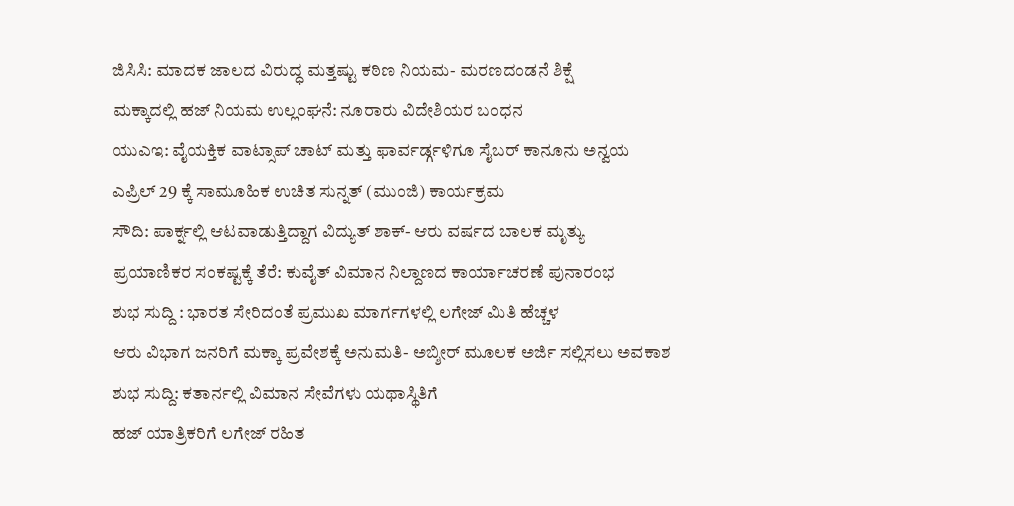ಜಿಸಿಸಿ: ಮಾದಕ ಜಾಲದ ವಿರುದ್ಧ ಮತ್ತಷ್ಟು ಕಠಿಣ ನಿಯಮ- ಮರಣದಂಡನೆ ಶಿಕ್ಷೆ
ಮಕ್ಕಾದಲ್ಲಿ ಹಜ್ ನಿಯಮ ಉಲ್ಲಂಘನೆ: ನೂರಾರು ವಿದೇಶಿಯರ ಬಂಧನ
ಯುಎಇ: ವೈಯಕ್ತಿಕ ವಾಟ್ಸಾಪ್ ಚಾಟ್ ಮತ್ತು ಫಾರ್ವರ್ಡ್ಗಳಿಗೂ ಸೈಬರ್ ಕಾನೂನು ಅನ್ವಯ
ಎಪ್ರಿಲ್ 29 ಕ್ಕೆ ಸಾಮೂಹಿಕ ಉಚಿತ ಸುನ್ನತ್ (ಮುಂಜಿ) ಕಾರ್ಯಕ್ರಮ
ಸೌದಿ: ಪಾರ್ಕ್ನಲ್ಲಿ ಆಟವಾಡುತ್ತಿದ್ದಾಗ ವಿದ್ಯುತ್ ಶಾಕ್- ಆರು ವರ್ಷದ ಬಾಲಕ ಮೃತ್ಯು
ಪ್ರಯಾಣಿಕರ ಸಂಕಷ್ಟಕ್ಕೆ ತೆರೆ: ಕುವೈತ್ ವಿಮಾನ ನಿಲ್ದಾಣದ ಕಾರ್ಯಾಚರಣೆ ಪುನಾರಂಭ
ಶುಭ ಸುದ್ದಿ : ಭಾರತ ಸೇರಿದಂತೆ ಪ್ರಮುಖ ಮಾರ್ಗಗಳಲ್ಲಿ ಲಗೇಜ್ ಮಿತಿ ಹೆಚ್ಚಳ
ಆರು ವಿಭಾಗ ಜನರಿಗೆ ಮಕ್ಕಾ ಪ್ರವೇಶಕ್ಕೆ ಅನುಮತಿ- ಅಬ್ಶೀರ್ ಮೂಲಕ ಅರ್ಜಿ ಸಲ್ಲಿಸಲು ಅವಕಾಶ
ಶುಭ ಸುದ್ದಿ: ಕತಾರ್ನಲ್ಲಿ ವಿಮಾನ ಸೇವೆಗಳು ಯಥಾಸ್ಥಿತಿಗೆ
ಹಜ್ ಯಾತ್ರಿಕರಿಗೆ ಲಗೇಜ್ ರಹಿತ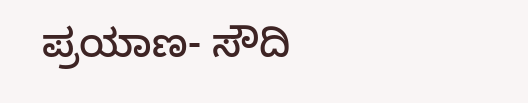ಪ್ರಯಾಣ- ಸೌದಿ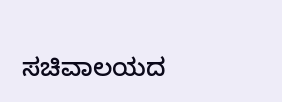ಸಚಿವಾಲಯದ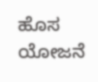ಹೊಸ ಯೋಜನೆ